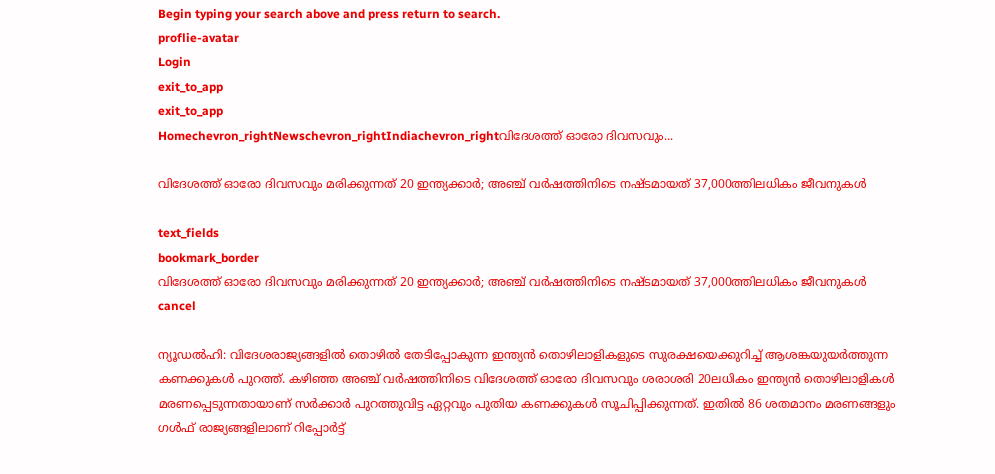Begin typing your search above and press return to search.
proflie-avatar
Login
exit_to_app
exit_to_app
Homechevron_rightNewschevron_rightIndiachevron_rightവിദേശത്ത് ഓരോ ദിവസവും...

വിദേശത്ത് ഓരോ ദിവസവും മരിക്കുന്നത് 20 ഇന്ത്യക്കാർ; അഞ്ച് വർഷത്തിനിടെ നഷ്ടമായത് 37,000ത്തിലധികം ജീവനുകൾ

text_fields
bookmark_border
വിദേശത്ത് ഓരോ ദിവസവും മരിക്കുന്നത് 20 ഇന്ത്യക്കാർ; അഞ്ച് വർഷത്തിനിടെ നഷ്ടമായത് 37,000ത്തിലധികം ജീവനുകൾ
cancel

ന്യൂഡൽഹി: വിദേശരാജ്യങ്ങളിൽ തൊഴിൽ തേടിപ്പോകുന്ന ഇന്ത്യൻ തൊഴിലാളികളുടെ സുരക്ഷയെക്കുറിച്ച് ആശങ്കയുയർത്തുന്ന കണക്കുകൾ പുറത്ത്. കഴിഞ്ഞ അഞ്ച് വർഷത്തിനിടെ വിദേശത്ത് ഓരോ ദിവസവും ശരാശരി 20ലധികം ഇന്ത്യൻ തൊഴിലാളികൾ മരണപ്പെടുന്നതായാണ് സർക്കാർ പുറത്തുവിട്ട ഏറ്റവും പുതിയ കണക്കുകൾ സൂചിപ്പിക്കുന്നത്. ഇതിൽ 86 ശതമാനം മരണങ്ങളും ഗൾഫ് രാജ്യങ്ങളിലാണ് റിപ്പോർട്ട്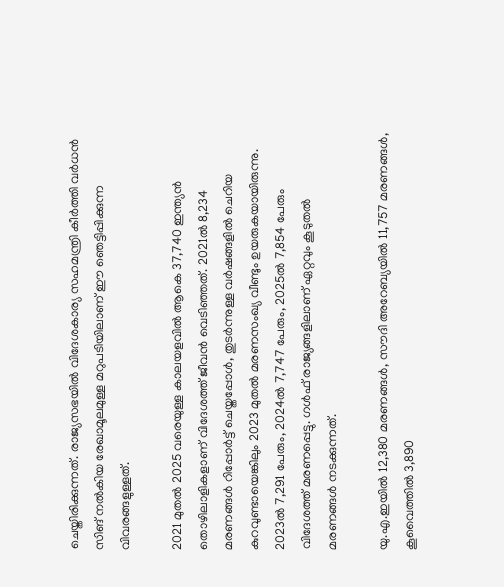ചെയ്തിരിക്കുന്നത്. രാജ്യസഭയിൽ വിദേശകാര്യ സഹമന്ത്രി കീർത്തി വർധൻ സിങ് നൽകിയ രേഖാമൂലമുള്ള മറുപടിയിലാണ് ഈ ഞെട്ടിപ്പിക്കുന്ന വിവരങ്ങളുള്ളത്.

2021 മുതൽ 2025 വരെയുള്ള കാലയളവിൽ ആകെ 37,740 ഇന്ത്യൻ തൊഴിലാളികളാണ് വിദേശത്ത് ജീവൻ വെടിഞ്ഞത്. 2021ൽ 8,234 മരണങ്ങൾ റിപ്പോർട്ട് ചെയ്തപ്പോൾ, തുടർന്നുള്ള വർഷങ്ങളിൽ ചെറിയ കുറവുണ്ടായെങ്കിലും 2023 മുതൽ മരണസംഖ്യ വീണ്ടും ഉയരുകയായിരുന്നു. 2023ൽ 7,291 പേരും, 2024ൽ 7,747 പേരും, 2025ൽ 7,854 പേരും വിദേശത്ത് മരണപ്പെട്ടു. ഗൾഫ് രാജ്യങ്ങളിലാണ് ഏറ്റവും കൂടുതൽ മരണങ്ങൾ നടക്കുന്നത്.

യു.എ.ഇയിൽ 12,380 മരണങ്ങൾ, സൗദി അറേബ്യയിൽ 11,757 മരണങ്ങൾ, കൂവൈത്തിൽ 3,890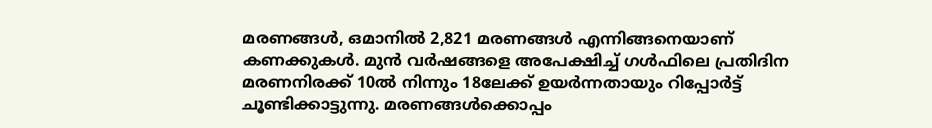മരണങ്ങൾ, ഒമാനിൽ 2,821 മരണങ്ങൾ എന്നിങ്ങനെയാണ് കണക്കുകൾ. മുൻ വർഷങ്ങളെ അപേക്ഷിച്ച് ഗൾഫിലെ പ്രതിദിന മരണനിരക്ക് 10ൽ നിന്നും 18ലേക്ക് ഉയർന്നതായും റിപ്പോർട്ട് ചൂണ്ടിക്കാട്ടുന്നു. മരണങ്ങൾക്കൊപ്പം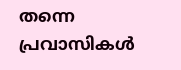തന്നെ പ്രവാസികൾ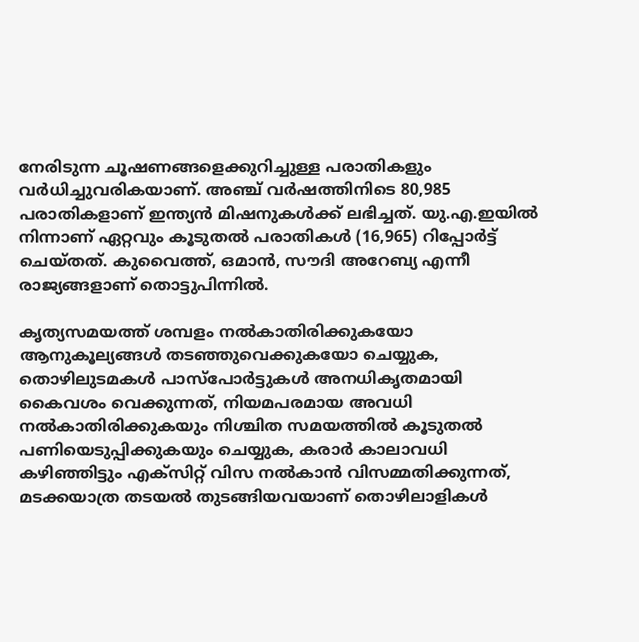നേരിടുന്ന ചൂഷണങ്ങളെക്കുറിച്ചുള്ള പരാതികളും വർധിച്ചുവരികയാണ്. അഞ്ച് വർഷത്തിനിടെ 80,985 പരാതികളാണ് ഇന്ത്യൻ മിഷനുകൾക്ക് ലഭിച്ചത്. യു.എ.ഇയിൽ നിന്നാണ് ഏറ്റവും കൂടുതൽ പരാതികൾ (16,965) റിപ്പോർട്ട് ചെയ്തത്. കുവൈത്ത്, ഒമാൻ, സൗദി അറേബ്യ എന്നീ രാജ്യങ്ങളാണ് തൊട്ടുപിന്നിൽ.

കൃത്യസമയത്ത് ശമ്പളം നൽകാതിരിക്കുകയോ ആനുകൂല്യങ്ങൾ തടഞ്ഞുവെക്കുകയോ ചെയ്യുക, തൊഴിലുടമകൾ പാസ്‌പോർട്ടുകൾ അനധികൃതമായി കൈവശം വെക്കുന്നത്, നിയമപരമായ അവധി നൽകാതിരിക്കുകയും നിശ്ചിത സമയത്തിൽ കൂടുതൽ പണിയെടുപ്പിക്കുകയും ചെയ്യുക, കരാർ കാലാവധി കഴിഞ്ഞിട്ടും എക്സിറ്റ് വിസ നൽകാൻ വിസമ്മതിക്കുന്നത്, മടക്കയാത്ര തടയൽ തുടങ്ങിയവയാണ് തൊഴിലാളികൾ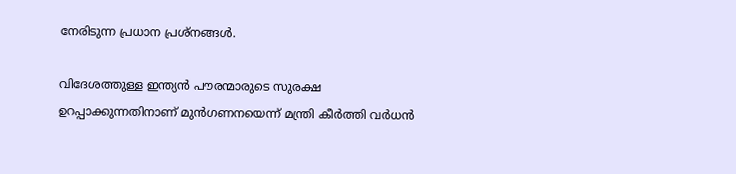നേരിടുന്ന പ്രധാന പ്രശ്നങ്ങൾ.

വിദേശത്തുള്ള ഇന്ത്യൻ പൗരന്മാരുടെ സുരക്ഷ ഉറപ്പാക്കുന്നതിനാണ് മുൻഗണനയെന്ന് മന്ത്രി കീർത്തി വർധൻ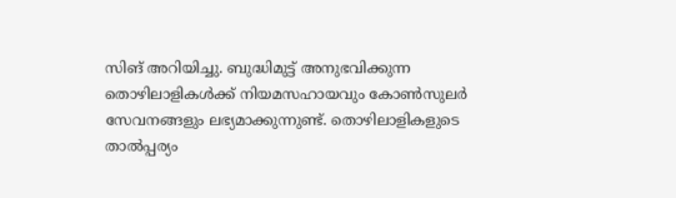സിങ് അറിയിച്ചു. ബുദ്ധിമുട്ട് അനുഭവിക്കുന്ന തൊഴിലാളികൾക്ക് നിയമസഹായവും കോൺസുലർ സേവനങ്ങളും ലഭ്യമാക്കുന്നുണ്ട്. തൊഴിലാളികളുടെ താൽപ്പര്യം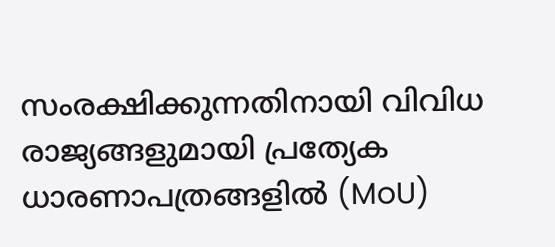സംരക്ഷിക്കുന്നതിനായി വിവിധ രാജ്യങ്ങളുമായി പ്രത്യേക ധാരണാപത്രങ്ങളിൽ (MoU)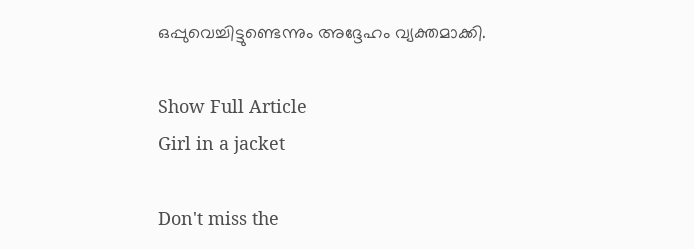ഒപ്പുവെച്ചിട്ടുണ്ടെന്നും അദ്ദേഹം വ്യക്തമാക്കി.

Show Full Article
Girl in a jacket

Don't miss the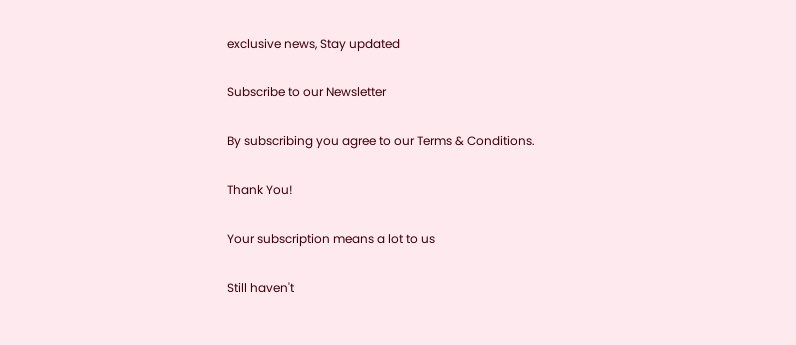exclusive news, Stay updated

Subscribe to our Newsletter

By subscribing you agree to our Terms & Conditions.

Thank You!

Your subscription means a lot to us

Still haven't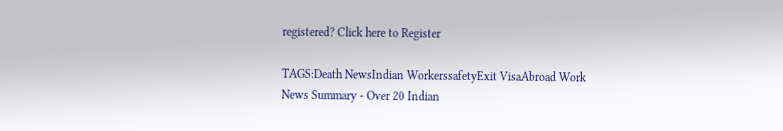registered? Click here to Register

TAGS:Death NewsIndian WorkerssafetyExit VisaAbroad Work
News Summary - Over 20 Indian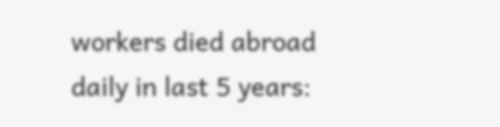workers died abroad daily in last 5 years: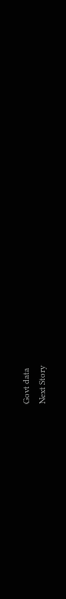Govt data
Next Story